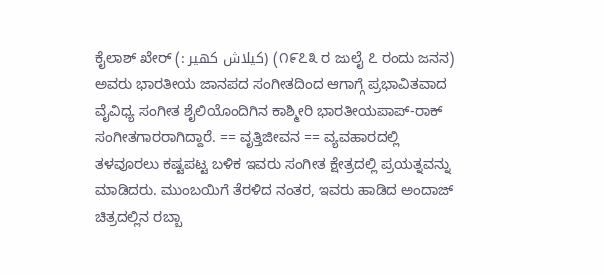ಕೈಲಾಶ್ ಖೇರ್ (: کیلاش کھیر) (೧೯೭೩ ರ ಜುಲೈ ೭ ರಂದು ಜನನ) ಅವರು ಭಾರತೀಯ ಜಾನಪದ ಸಂಗೀತದಿಂದ ಆಗಾಗ್ಗೆ ಪ್ರಭಾವಿತವಾದ ವೈವಿಧ್ಯ ಸಂಗೀತ ಶೈಲಿಯೊಂದಿಗಿನ ಕಾಶ್ಮೀರಿ ಭಾರತೀಯಪಾಪ್-ರಾಕ್ ಸಂಗೀತಗಾರರಾಗಿದ್ದಾರೆ. == ವೃತ್ತಿಜೀವನ == ವ್ಯವಹಾರದಲ್ಲಿ ತಳವೂರಲು ಕಷ್ಟಪಟ್ಟ ಬಳಿಕ ಇವರು ಸಂಗೀತ ಕ್ಷೇತ್ರದಲ್ಲಿ ಪ್ರಯತ್ನವನ್ನು ಮಾಡಿದರು. ಮುಂಬಯಿಗೆ ತೆರಳಿದ ನಂತರ, ಇವರು ಹಾಡಿದ ಅಂದಾಜ್ ಚಿತ್ರದಲ್ಲಿನ ರಬ್ಬಾ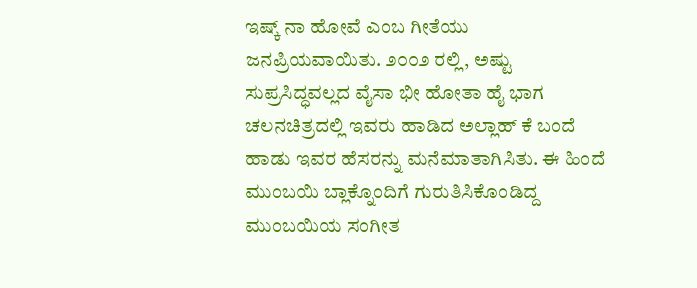ಇಷ್ಕ್ ನಾ ಹೋವೆ ಎಂಬ ಗೀತೆಯು ಜನಪ್ರಿಯವಾಯಿತು. ೨೦೦೨ ರಲ್ಲಿ, ಅಷ್ಟು ಸುಪ್ರಸಿದ್ಧವಲ್ಲದ ವೈಸಾ ಭೀ ಹೋತಾ ಹೈ ಭಾಗ ಚಲನಚಿತ್ರದಲ್ಲಿ ಇವರು ಹಾಡಿದ ಅಲ್ಲಾಹ್ ಕೆ ಬಂದೆ ಹಾಡು ಇವರ ಹೆಸರನ್ನು ಮನೆಮಾತಾಗಿಸಿತು. ಈ ಹಿಂದೆ ಮುಂಬಯಿ ಬ್ಲಾಕ್ನೊಂದಿಗೆ ಗುರುತಿಸಿಕೊಂಡಿದ್ದ ಮುಂಬಯಿಯ ಸಂಗೀತ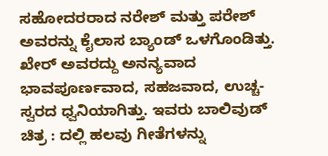ಸಹೋದರರಾದ ನರೇಶ್ ಮತ್ತು ಪರೇಶ್ ಅವರನ್ನು ಕೈಲಾಸ ಬ್ಯಾಂಡ್ ಒಳಗೊಂಡಿತ್ತು. ಖೇರ್ ಅವರದ್ದು ಅನನ್ಯವಾದ ಭಾವಪೂರ್ಣವಾದ, ಸಹಜವಾದ, ಉಚ್ಚ-ಸ್ವರದ ಧ್ವನಿಯಾಗಿತ್ತು. ಇವರು ಬಾಲಿವುಡ್ ಚಿತ್ರ : ದಲ್ಲಿ ಹಲವು ಗೀತೆಗಳನ್ನು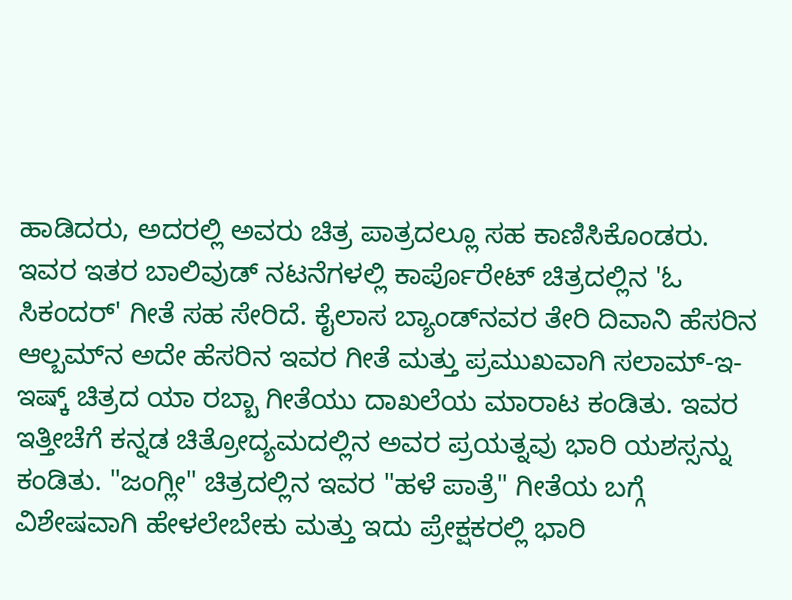ಹಾಡಿದರು, ಅದರಲ್ಲಿ ಅವರು ಚಿತ್ರ ಪಾತ್ರದಲ್ಲೂ ಸಹ ಕಾಣಿಸಿಕೊಂಡರು. ಇವರ ಇತರ ಬಾಲಿವುಡ್ ನಟನೆಗಳಲ್ಲಿ ಕಾರ್ಪೊರೇಟ್ ಚಿತ್ರದಲ್ಲಿನ 'ಓ ಸಿಕಂದರ್' ಗೀತೆ ಸಹ ಸೇರಿದೆ. ಕೈಲಾಸ ಬ್ಯಾಂಡ್‌ನವರ ತೇರಿ ದಿವಾನಿ ಹೆಸರಿನ ಆಲ್ಬಮ್‌ನ ಅದೇ ಹೆಸರಿನ ಇವರ ಗೀತೆ ಮತ್ತು ಪ್ರಮುಖವಾಗಿ ಸಲಾಮ್-ಇ-ಇಷ್ಕ್ ಚಿತ್ರದ ಯಾ ರಬ್ಬಾ ಗೀತೆಯು ದಾಖಲೆಯ ಮಾರಾಟ ಕಂಡಿತು. ಇವರ ಇತ್ತೀಚೆಗೆ ಕನ್ನಡ ಚಿತ್ರೋದ್ಯಮದಲ್ಲಿನ ಅವರ ಪ್ರಯತ್ನವು ಭಾರಿ ಯಶಸ್ಸನ್ನು ಕಂಡಿತು. "ಜಂಗ್ಲೀ" ಚಿತ್ರದಲ್ಲಿನ ಇವರ "ಹಳೆ ಪಾತ್ರೆ" ಗೀತೆಯ ಬಗ್ಗೆ ವಿಶೇಷವಾಗಿ ಹೇಳಲೇಬೇಕು ಮತ್ತು ಇದು ಪ್ರೇಕ್ಷಕರಲ್ಲಿ ಭಾರಿ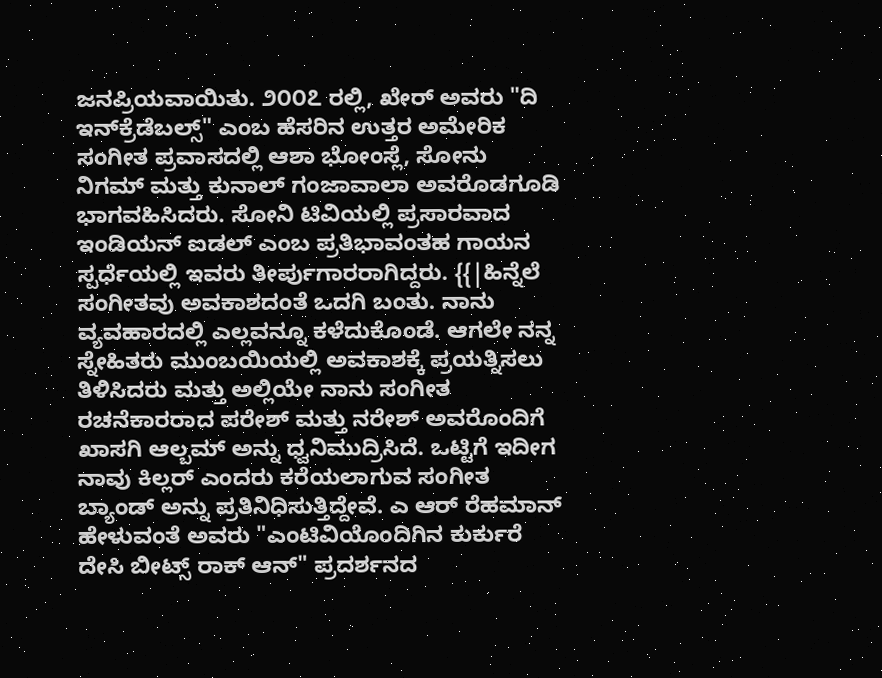ಜನಪ್ರಿಯವಾಯಿತು. ೨೦೦೭ ರಲ್ಲಿ, ಖೇರ್ ಅವರು "ದಿ ಇನ್‌ಕ್ರೆಡೆಬಲ್ಸ್" ಎಂಬ ಹೆಸರಿನ ಉತ್ತರ ಅಮೇರಿಕ ಸಂಗೀತ ಪ್ರವಾಸದಲ್ಲಿ ಆಶಾ ಭೋಂಸ್ಲೆ, ಸೋನು ನಿಗಮ್ ಮತ್ತು ಕುನಾಲ್ ಗಂಜಾವಾಲಾ ಅವರೊಡಗೂಡಿ ಭಾಗವಹಿಸಿದರು. ಸೋನಿ ಟಿವಿಯಲ್ಲಿ ಪ್ರಸಾರವಾದ ಇಂಡಿಯನ್ ಐಡಲ್ ಎಂಬ ಪ್ರತಿಭಾವಂತಹ ಗಾಯನ ಸ್ಪರ್ಧೆಯಲ್ಲಿ ಇವರು ತೀರ್ಪುಗಾರರಾಗಿದ್ದರು. {{|ಹಿನ್ನೆಲೆ ಸಂಗೀತವು ಅವಕಾಶದಂತೆ ಒದಗಿ ಬಂತು. ನಾನು ವ್ಯವಹಾರದಲ್ಲಿ ಎಲ್ಲವನ್ನೂ ಕಳೆದುಕೊಂಡೆ. ಆಗಲೇ ನನ್ನ ಸ್ನೇಹಿತರು ಮುಂಬಯಿಯಲ್ಲಿ ಅವಕಾಶಕ್ಕೆ ಪ್ರಯತ್ನಿಸಲು ತಿಳಿಸಿದರು ಮತ್ತು ಅಲ್ಲಿಯೇ ನಾನು ಸಂಗೀತ ರಚನೆಕಾರರಾದ ಪರೇಶ್ ಮತ್ತು ನರೇಶ್ ಅವರೊಂದಿಗೆ ಖಾಸಗಿ ಆಲ್ಬಮ್‌ ಅನ್ನು ಧ್ವನಿಮುದ್ರಿಸಿದೆ. ಒಟ್ಟಿಗೆ ಇದೀಗ ನಾವು ಕಿಲ್ಲರ್ ಎಂದರು ಕರೆಯಲಾಗುವ ಸಂಗೀತ ಬ್ಯಾಂಡ್‌ ಅನ್ನು ಪ್ರತಿನಿಧಿಸುತ್ತಿದ್ದೇವೆ. ಎ ಆರ್ ರೆಹಮಾನ್ ಹೇಳುವಂತೆ ಅವರು "ಎಂಟಿವಿಯೊಂದಿಗಿನ ಕುರ್ಕುರೆ ದೇಸಿ ಬೀಟ್ಸ್ ರಾಕ್ ಆನ್" ಪ್ರದರ್ಶನದ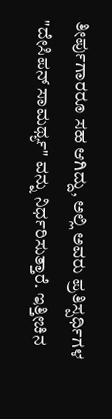ತೀರ್ಪುಗಾರರೂ ಸಹ ಆಗಿದ್ದು, ಅಲ್ಲಿ ಅವರು ಪ್ರತಿಸ್ಪರ್ಧಿಗಳ "ದೇಸಿಪನ್ ಸಾಮರ್ಥ್ಯ" ವನ್ನು ನಿರ್ಧರಿಸುತ್ತಾರೆ. ಇತ್ತೀಚಿನ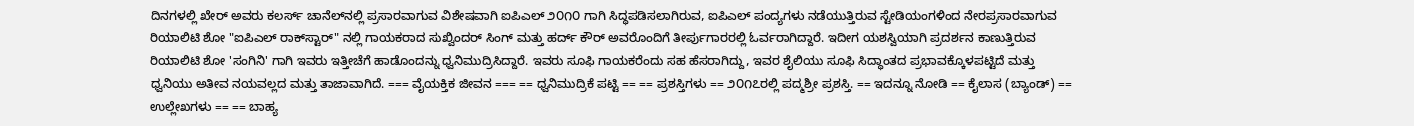ದಿನಗಳಲ್ಲಿ ಖೇರ್ ಅವರು ಕಲರ್ಸ್ ಚಾನೆಲ್‌ನಲ್ಲಿ ಪ್ರಸಾರವಾಗುವ ವಿಶೇಷವಾಗಿ ಐಪಿಎಲ್ ೨೦೧೦ ಗಾಗಿ ಸಿದ್ಧಪಡಿಸಲಾಗಿರುವ, ಐಪಿಎಲ್ ಪಂದ್ಯಗಳು ನಡೆಯುತ್ತಿರುವ ಸ್ಟೇಡಿಯಂಗಳಿಂದ ನೇರಪ್ರಸಾರವಾಗುವ ರಿಯಾಲಿಟಿ ಶೋ "ಐಪಿಎಲ್ ರಾಕ್‌ಸ್ಟಾರ್" ನಲ್ಲಿ ಗಾಯಕರಾದ ಸುಖ್ವಿಂದರ್ ಸಿಂಗ್ ಮತ್ತು ಹರ್ದ್ ಕೌರ್ ಅವರೊಂದಿಗೆ ತೀರ್ಪುಗಾರರಲ್ಲಿ ಓರ್ವರಾಗಿದ್ದಾರೆ. ಇದೀಗ ಯಶಸ್ವಿಯಾಗಿ ಪ್ರದರ್ಶನ ಕಾಣುತ್ತಿರುವ ರಿಯಾಲಿಟಿ ಶೋ 'ಸಂಗಿನಿ' ಗಾಗಿ ಇವರು ಇತ್ತೀಚೆಗೆ ಹಾಡೊಂದನ್ನು ಧ್ವನಿಮುದ್ರಿಸಿದ್ದಾರೆ. ಇವರು ಸೂಫಿ ಗಾಯಕರೆಂದು ಸಹ ಹೆಸರಾಗಿದ್ದು, ಇವರ ಶೈಲಿಯು ಸೂಫಿ ಸಿದ್ಧಾಂತದ ಪ್ರಭಾವಕ್ಕೊಳಪಟ್ಟಿದೆ ಮತ್ತು ಧ್ವನಿಯು ಅತೀವ ನಯವಲ್ಲದ ಮತ್ತು ತಾಜಾವಾಗಿದೆ. === ವೈಯಕ್ತಿಕ ಜೀವನ === == ಧ್ವನಿಮುದ್ರಿಕೆ ಪಟ್ಟಿ == == ಪ್ರಶಸ್ತಿಗಳು == ೨೦೧೭ರಲ್ಲಿ ಪದ್ಮಶ್ರೀ ಪ್ರಶಸ್ತಿ. == ಇದನ್ನೂ ನೋಡಿ == ಕೈಲಾಸ (ಬ್ಯಾಂಡ್) == ಉಲ್ಲೇಖಗಳು == == ಬಾಹ್ಯ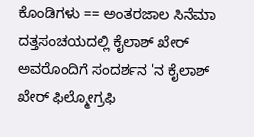ಕೊಂಡಿಗಳು == ಅಂತರಜಾಲ ಸಿನೆಮಾ ದತ್ತಸಂಚಯದಲ್ಲಿ ಕೈಲಾಶ್ ಖೇರ್‌ ಅವರೊಂದಿಗೆ ಸಂದರ್ಶನ 'ನ ಕೈಲಾಶ್ ಖೇರ್ ಫಿಲ್ಮೋಗ್ರಫಿ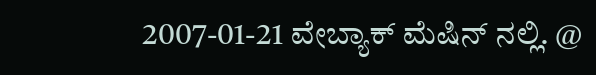2007-01-21 ವೇಬ್ಯಾಕ್ ಮೆಷಿನ್ ನಲ್ಲಿ. @